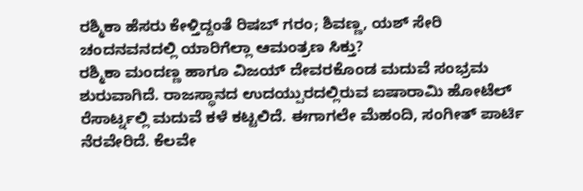ರಶ್ಮಿಕಾ ಹೆಸರು ಕೇಳ್ತಿದ್ದಂತೆ ರಿಷಬ್ ಗರಂ; ಶಿವಣ್ಣ, ಯಶ್ ಸೇರಿ ಚಂದನವನದಲ್ಲಿ ಯಾರಿಗೆಲ್ಲಾ ಆಮಂತ್ರಣ ಸಿಕ್ತು?
ರಶ್ಮಿಕಾ ಮಂದಣ್ಣ ಹಾಗೂ ವಿಜಯ್ ದೇವರಕೊಂಡ ಮದುವೆ ಸಂಭ್ರಮ ಶುರುವಾಗಿದೆ. ರಾಜಸ್ಥಾನದ ಉದಯ್ಪುರದಲ್ಲಿರುವ ಐಷಾರಾಮಿ ಹೋಟೆಲ್ ರೆಸಾರ್ಟ್ನಲ್ಲಿ ಮದುವೆ ಕಳೆ ಕಟ್ಟಲಿದೆ. ಈಗಾಗಲೇ ಮೆಹಂದಿ, ಸಂಗೀತ್ ಪಾರ್ಟಿ ನೆರವೇರಿದೆ. ಕೆಲವೇ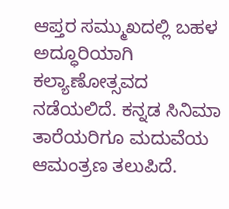ಆಪ್ತರ ಸಮ್ಮುಖದಲ್ಲಿ ಬಹಳ ಅದ್ಧೂರಿಯಾಗಿ ಕಲ್ಯಾಣೋತ್ಸವದ ನಡೆಯಲಿದೆ. ಕನ್ನಡ ಸಿನಿಮಾ ತಾರೆಯರಿಗೂ ಮದುವೆಯ ಆಮಂತ್ರಣ ತಲುಪಿದೆ.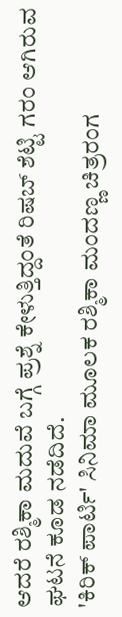ಆದರೆ ರಶ್ಮಿಕಾ ಮದುವೆ ಬಗ್ಗೆ ಪ್ರಶ್ನೆ ಕೇಳುತ್ತಿದ್ದಂತೆ ರಿಷಬ್ ಶೆಟ್ಟಿ ಗರಂ ಆಗಿರುವ ಘಟನೆ ಕೂಡ ನಡೆದಿದೆ.
'ಕಿರಿಕ್ ಪಾರ್ಟಿ' ಸಿನಿಮಾ ಮೂಲಕ ರಶ್ಮಿಕಾ ಮಂದಣ್ಣ ಚಿತ್ರರಂಗ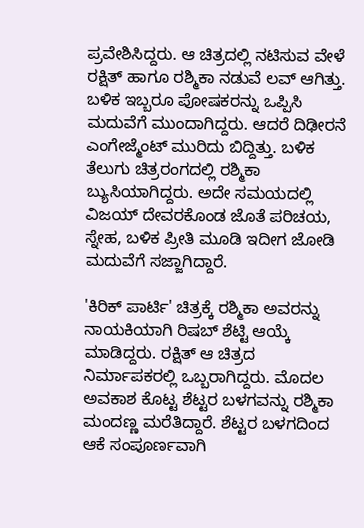ಪ್ರವೇಶಿಸಿದ್ದರು. ಆ ಚಿತ್ರದಲ್ಲಿ ನಟಿಸುವ ವೇಳೆ ರಕ್ಷಿತ್ ಹಾಗೂ ರಶ್ಮಿಕಾ ನಡುವೆ ಲವ್ ಆಗಿತ್ತು. ಬಳಿಕ ಇಬ್ಬರೂ ಪೋಷಕರನ್ನು ಒಪ್ಪಿಸಿ ಮದುವೆಗೆ ಮುಂದಾಗಿದ್ದರು. ಆದರೆ ದಿಢೀರನೆ ಎಂಗೇಜ್ಮೆಂಟ್ ಮುರಿದು ಬಿದ್ದಿತ್ತು. ಬಳಿಕ ತೆಲುಗು ಚಿತ್ರರಂಗದಲ್ಲಿ ರಶ್ಮಿಕಾ ಬ್ಯುಸಿಯಾಗಿದ್ದರು. ಅದೇ ಸಮಯದಲ್ಲಿ ವಿಜಯ್ ದೇವರಕೊಂಡ ಜೊತೆ ಪರಿಚಯ, ಸ್ನೇಹ, ಬಳಿಕ ಪ್ರೀತಿ ಮೂಡಿ ಇದೀಗ ಜೋಡಿ ಮದುವೆಗೆ ಸಜ್ಜಾಗಿದ್ದಾರೆ.

'ಕಿರಿಕ್ ಪಾರ್ಟಿ' ಚಿತ್ರಕ್ಕೆ ರಶ್ಮಿಕಾ ಅವರನ್ನು ನಾಯಕಿಯಾಗಿ ರಿಷಬ್ ಶೆಟ್ಟಿ ಆಯ್ಕೆ ಮಾಡಿದ್ದರು. ರಕ್ಷಿತ್ ಆ ಚಿತ್ರದ ನಿರ್ಮಾಪಕರಲ್ಲಿ ಒಬ್ಬರಾಗಿದ್ದರು. ಮೊದಲ ಅವಕಾಶ ಕೊಟ್ಟ ಶೆಟ್ಟರ ಬಳಗವನ್ನು ರಶ್ಮಿಕಾ ಮಂದಣ್ಣ ಮರೆತಿದ್ದಾರೆ. ಶೆಟ್ಟರ ಬಳಗದಿಂದ ಆಕೆ ಸಂಪೂರ್ಣವಾಗಿ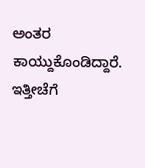ಅಂತರ ಕಾಯ್ದುಕೊಂಡಿದ್ದಾರೆ. ಇತ್ತೀಚೆಗೆ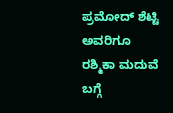ಪ್ರಮೋದ್ ಶೆಟ್ಟಿ ಅವರಿಗೂ ರಶ್ಮಿಕಾ ಮದುವೆ ಬಗ್ಗೆ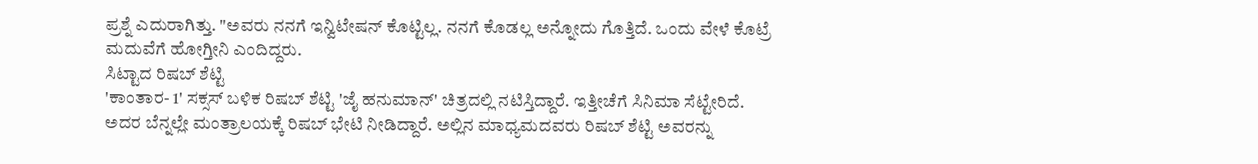ಪ್ರಶ್ನೆ ಎದುರಾಗಿತ್ತು. "ಅವರು ನನಗೆ ಇನ್ವಿಟೇಷನ್ ಕೊಟ್ಟಿಲ್ಲ. ನನಗೆ ಕೊಡಲ್ಲ ಅನ್ನೋದು ಗೊತ್ತಿದೆ. ಒಂದು ವೇಳೆ ಕೊಟ್ರೆ ಮದುವೆಗೆ ಹೋಗ್ತೀನಿ ಎಂದಿದ್ದರು.
ಸಿಟ್ಟಾದ ರಿಷಬ್ ಶೆಟ್ಟಿ
'ಕಾಂತಾರ- 1' ಸಕ್ಸಸ್ ಬಳಿಕ ರಿಷಬ್ ಶೆಟ್ಟಿ 'ಜೈ ಹನುಮಾನ್' ಚಿತ್ರದಲ್ಲಿ ನಟಿಸ್ತಿದ್ದಾರೆ. ಇತ್ತೀಚೆಗೆ ಸಿನಿಮಾ ಸೆಟ್ಟೇರಿದೆ. ಅದರ ಬೆನ್ನಲ್ಲೇ ಮಂತ್ರಾಲಯಕ್ಕೆ ರಿಷಬ್ ಭೇಟಿ ನೀಡಿದ್ದಾರೆ. ಅಲ್ಲಿನ ಮಾಧ್ಯಮದವರು ರಿಷಬ್ ಶೆಟ್ಟಿ ಅವರನ್ನು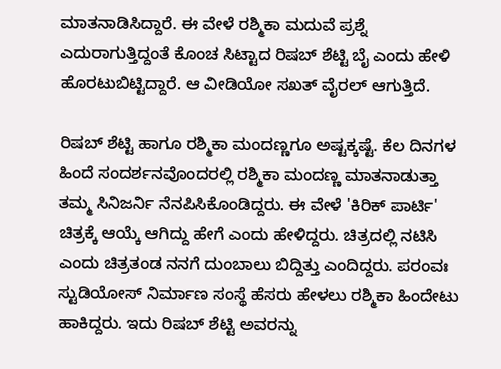ಮಾತನಾಡಿಸಿದ್ದಾರೆ. ಈ ವೇಳೆ ರಶ್ಮಿಕಾ ಮದುವೆ ಪ್ರಶ್ನೆ ಎದುರಾಗುತ್ತಿದ್ದಂತೆ ಕೊಂಚ ಸಿಟ್ಟಾದ ರಿಷಬ್ ಶೆಟ್ಟಿ ಬೈ ಎಂದು ಹೇಳಿ ಹೊರಟುಬಿಟ್ಟಿದ್ದಾರೆ. ಆ ವೀಡಿಯೋ ಸಖತ್ ವೈರಲ್ ಆಗುತ್ತಿದೆ.

ರಿಷಬ್ ಶೆಟ್ಟಿ ಹಾಗೂ ರಶ್ಮಿಕಾ ಮಂದಣ್ಣಗೂ ಅಷ್ಟಕ್ಕಷ್ಟೆ. ಕೆಲ ದಿನಗಳ ಹಿಂದೆ ಸಂದರ್ಶನವೊಂದರಲ್ಲಿ ರಶ್ಮಿಕಾ ಮಂದಣ್ಣ ಮಾತನಾಡುತ್ತಾ ತಮ್ಮ ಸಿನಿಜರ್ನಿ ನೆನಪಿಸಿಕೊಂಡಿದ್ದರು. ಈ ವೇಳೆ 'ಕಿರಿಕ್ ಪಾರ್ಟಿ' ಚಿತ್ರಕ್ಕೆ ಆಯ್ಕೆ ಆಗಿದ್ದು ಹೇಗೆ ಎಂದು ಹೇಳಿದ್ದರು. ಚಿತ್ರದಲ್ಲಿ ನಟಿಸಿ ಎಂದು ಚಿತ್ರತಂಡ ನನಗೆ ದುಂಬಾಲು ಬಿದ್ದಿತ್ತು ಎಂದಿದ್ದರು. ಪರಂವಃ ಸ್ಟುಡಿಯೋಸ್ ನಿರ್ಮಾಣ ಸಂಸ್ಥೆ ಹೆಸರು ಹೇಳಲು ರಶ್ಮಿಕಾ ಹಿಂದೇಟು ಹಾಕಿದ್ದರು. ಇದು ರಿಷಬ್ ಶೆಟ್ಟಿ ಅವರನ್ನು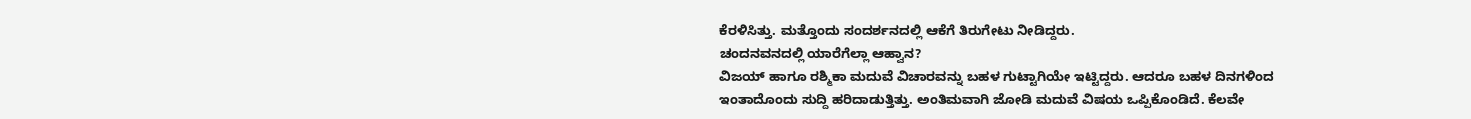ಕೆರಳಿಸಿತ್ತು. ಮತ್ತೊಂದು ಸಂದರ್ಶನದಲ್ಲಿ ಆಕೆಗೆ ತಿರುಗೇಟು ನೀಡಿದ್ದರು.
ಚಂದನವನದಲ್ಲಿ ಯಾರೆಗೆಲ್ಲಾ ಆಹ್ವಾನ?
ವಿಜಯ್ ಹಾಗೂ ರಶ್ಮಿಕಾ ಮದುವೆ ವಿಚಾರವನ್ನು ಬಹಳ ಗುಟ್ಟಾಗಿಯೇ ಇಟ್ಟಿದ್ದರು. ಆದರೂ ಬಹಳ ದಿನಗಳಿಂದ ಇಂತಾದೊಂದು ಸುದ್ದಿ ಹರಿದಾಡುತ್ತಿತ್ತು. ಅಂತಿಮವಾಗಿ ಜೋಡಿ ಮದುವೆ ವಿಷಯ ಒಪ್ಪಿಕೊಂಡಿದೆ. ಕೆಲವೇ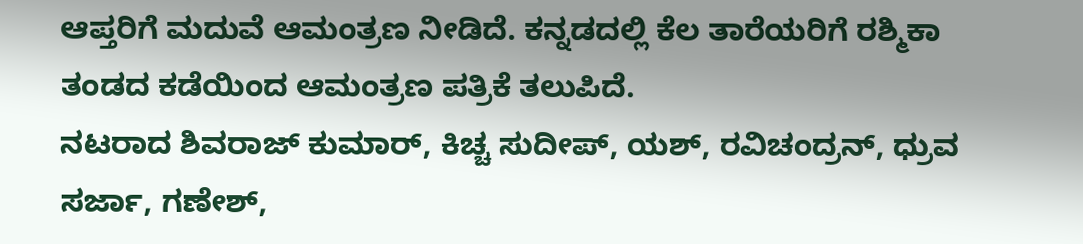ಆಪ್ತರಿಗೆ ಮದುವೆ ಆಮಂತ್ರಣ ನೀಡಿದೆ. ಕನ್ನಡದಲ್ಲಿ ಕೆಲ ತಾರೆಯರಿಗೆ ರಶ್ಮಿಕಾ ತಂಡದ ಕಡೆಯಿಂದ ಆಮಂತ್ರಣ ಪತ್ರಿಕೆ ತಲುಪಿದೆ.
ನಟರಾದ ಶಿವರಾಜ್ ಕುಮಾರ್, ಕಿಚ್ಚ ಸುದೀಪ್, ಯಶ್, ರವಿಚಂದ್ರನ್, ಧ್ರುವ ಸರ್ಜಾ, ಗಣೇಶ್,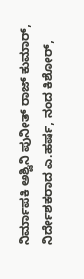ನಿರ್ಮಾಪಕಿ ಅಶ್ವಿನಿ ಪುನೀತ್ ರಾಜ್ ಕುಮಾರ್, ನಿರ್ದೇಶಕರಾದ ಎ.ಹರ್ಷ, ನಂದ ಕಿಶೋರ್,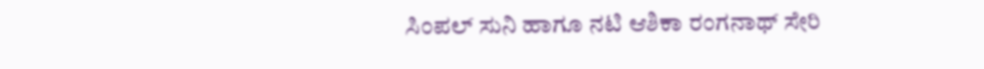ಸಿಂಪಲ್ ಸುನಿ ಹಾಗೂ ನಟಿ ಆಶಿಕಾ ರಂಗನಾಥ್ ಸೇರಿ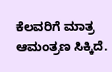ಕೆಲವರಿಗೆ ಮಾತ್ರ ಆಮಂತ್ರಣ ಸಿಕ್ಕಿದೆ.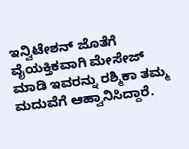ಇನ್ವಿಟೇಶನ್ ಜೊತೆಗೆ ವೈಯಕ್ತಿಕವಾಗಿ ಮೇಸೇಜ್ ಮಾಡಿ ಇವರನ್ನು ರಶ್ಮಿಕಾ ತಮ್ಮ ಮದುವೆಗೆ ಆಹ್ವಾನಿಸಿದ್ದಾರೆ.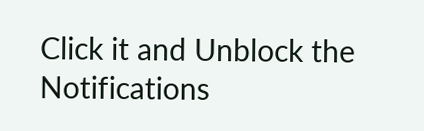Click it and Unblock the Notifications